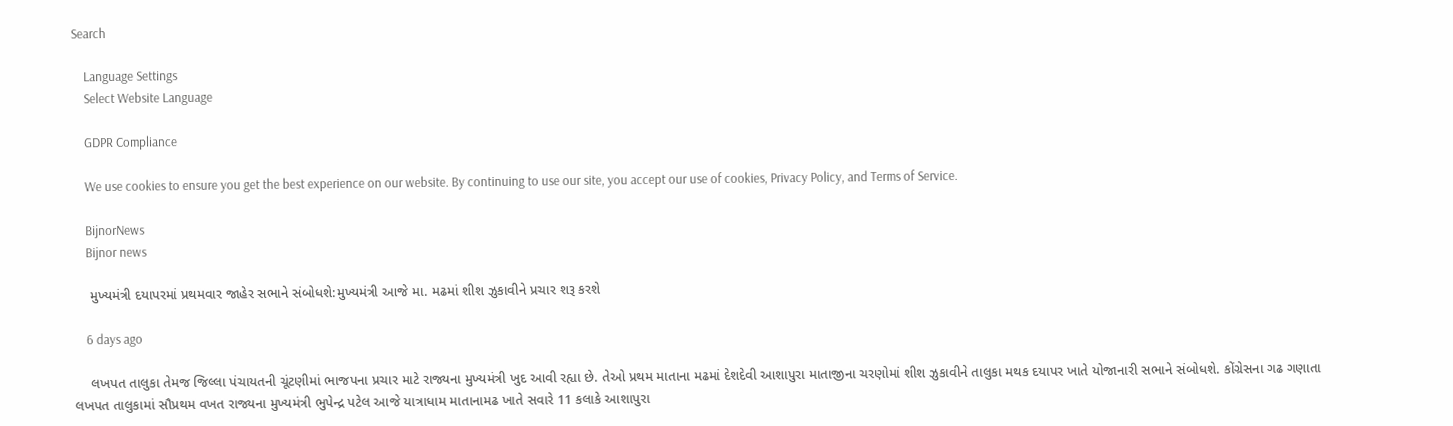Search

    Language Settings
    Select Website Language

    GDPR Compliance

    We use cookies to ensure you get the best experience on our website. By continuing to use our site, you accept our use of cookies, Privacy Policy, and Terms of Service.

    BijnorNews
    Bijnor news

    મુખ્યમંત્રી દયાપરમાં પ્રથમવાર જાહેર સભાને સંબોધશે:મુખ્યમંત્રી આજે મા. મઢમાં શીશ ઝુકાવીને પ્રચાર શરૂ કરશે

    6 days ago

    લખપત તાલુકા તેમજ જિલ્લા પંચાયતની ચૂંટણીમાં ભાજપના પ્રચાર માટે રાજ્યના મુખ્યમંત્રી ખુદ આવી રહ્યા છે. તેઓ પ્રથમ માતાના મઢમાં દેશદેવી આશાપુરા માતાજીના ચરણોમાં શીશ ઝુકાવીને તાલુકા મથક દયાપર ખાતે યોજાનારી સભાને સંબોધશે. કોંગ્રેસના ગઢ ગણાતા લખપત તાલુકામાં સૌપ્રથમ વખત રાજ્યના મુખ્યમંત્રી ભુપેન્દ્ર પટેલ આજે યાત્રાધામ માતાનામઢ ખાતે સવારે 11 કલાકે આશાપુરા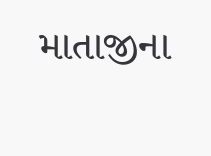માતાજીના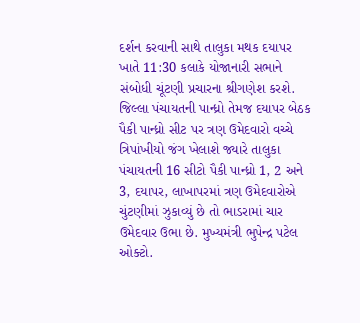દર્શન કરવાની સાથે તાલુકા મથક દયાપર ખાતે 11:30 કલાકે યોજાનારી સભાને સંબોધી ચૂંટણી પ્રચારના શ્રીગણેશ કરશે. જિલ્લા પંચાયતની પાન્ધ્રો તેમજ દયાપર બેઠક પૈકી પાન્ધ્રો સીટ પર ત્રણ ઉમેદવારો વચ્ચે ત્રિપાંખીયો જંગ ખેલાશે જ્યારે તાલુકા પંચાયતની 16 સીટો પૈકી પાન્ધ્રો 1, 2 અને 3, દયાપર, લાખાપરમાં ત્રણ ઉમેદવારોએ ચુંટણીમાં ઝુકાવ્યું છે તો ભાડરામાં ચાર ઉમેદવાર ઉભા છે. મુખ્યમંત્રી ભુપેન્દ્ર પટેલ ઓક્ટો.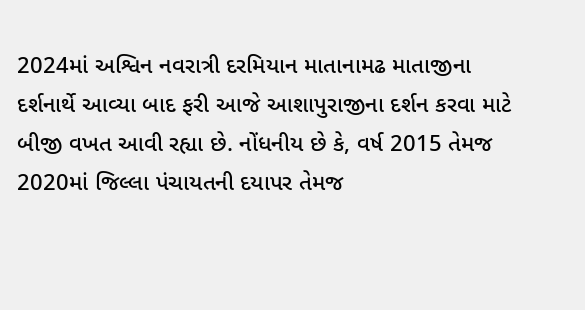2024માં અશ્વિન નવરાત્રી દરમિયાન માતાનામઢ માતાજીના દર્શનાર્થે આવ્યા બાદ ફરી આજે આશાપુરાજીના દર્શન કરવા માટે બીજી વખત આવી રહ્યા છે. નોંધનીય છે કે, વર્ષ 2015 તેમજ 2020માં જિલ્લા પંચાયતની દયાપર તેમજ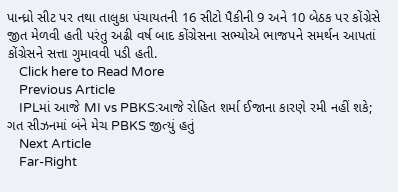પાન્ધ્રો સીટ પર તથા તાલુકા પંચાયતની 16 સીટો પૈકીની 9 અને 10 બેઠક પર કોંગ્રેસે જીત મેળવી હતી પરંતુ અઢી વર્ષ બાદ કોંગ્રેસના સભ્યોએ ભાજપને સમર્થન આપતાં કોંગ્રેસને સત્તા ગુમાવવી પડી હતી.
    Click here to Read More
    Previous Article
    IPLમાં આજે MI vs PBKS:આજે રોહિત શર્મા ઈજાના કારણે રમી નહીં શકે; ગત સીઝનમાં બંને મેચ PBKS જીત્યું હતું
    Next Article
    Far-Right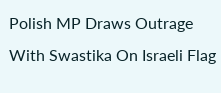Polish MP Draws Outrage With Swastika On Israeli Flag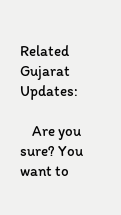Related Gujarat Updates:

    Are you sure? You want to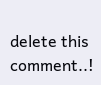delete this comment..!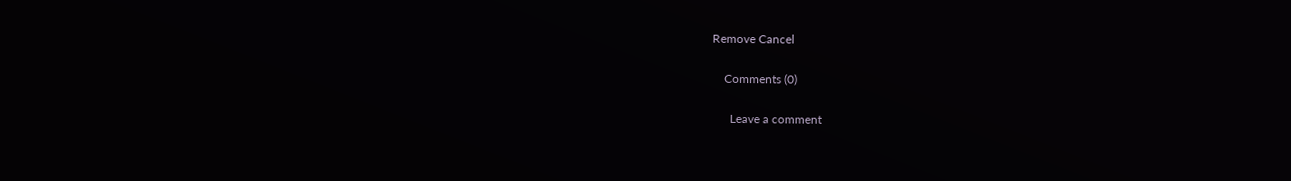Remove Cancel

    Comments (0)

      Leave a comment